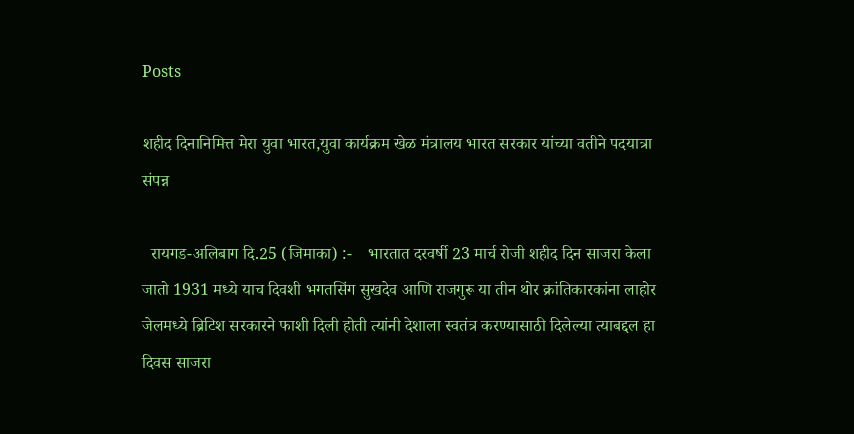Posts

शहीद दिनानिमित्त मेरा युवा भारत,युवा कार्यक्रम खेळ मंत्रालय भारत सरकार यांच्या वतीने पदयात्रा संपन्न

  रायगड-अलिबाग दि.25 (जिमाका) :-    भारतात दरवर्षी 23 मार्च रोजी शहीद दिन साजरा केला जातो 1931 मध्ये याच दिवशी भगतसिंग सुखदेव आणि राजगुरू या तीन थोर क्रांतिकारकांना लाहोर जेलमध्ये ब्रिटिश सरकारने फाशी दिली होती त्यांनी देशाला स्वतंत्र करण्यासाठी दिलेल्या त्याबद्दल हा दिवस साजरा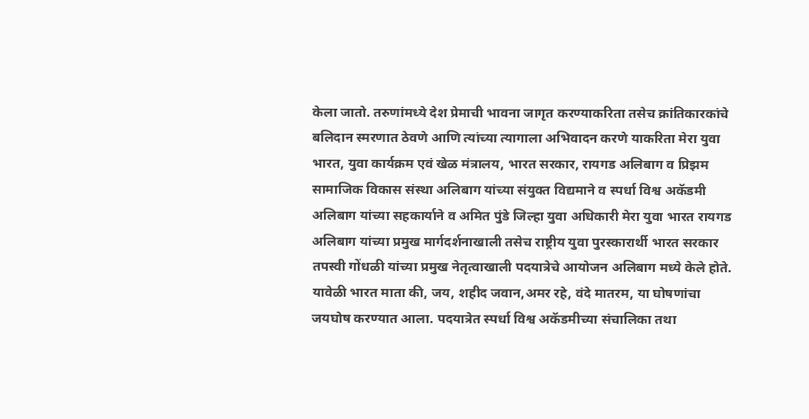केला जातो. तरुणांमध्ये देश प्रेमाची भावना जागृत करण्याकरिता तसेच क्रांतिकारकांचे बलिदान स्मरणात ठेवणे आणि त्यांच्या त्यागाला अभिवादन करणे याकरिता मेरा युवा भारत, युवा कार्यक्रम एवं खेळ मंत्रालय, भारत सरकार, रायगड अलिबाग व प्रिझम सामाजिक विकास संस्था अलिबाग यांच्या संयुक्त विद्यमाने व स्पर्धा विश्व अकॅडमी अलिबाग यांच्या सहकार्याने व अमित पुंडे जिल्हा युवा अधिकारी मेरा युवा भारत रायगड अलिबाग यांच्या प्रमुख मार्गदर्शनाखाली तसेच राष्ट्रीय युवा पुरस्कारार्थी भारत सरकार तपस्वी गोंधळी यांच्या प्रमुख नेतृत्वाखाली पदयात्रेचे आयोजन अलिबाग मध्ये केले होते.  यावेळी भारत माता की, जय, शहीद जवान,अमर रहे, वंदे मातरम, या घोषणांचा  जयघोष करण्यात आला. पदयात्रेत स्पर्धा विश्व अकॅडमीच्या संचालिका तथा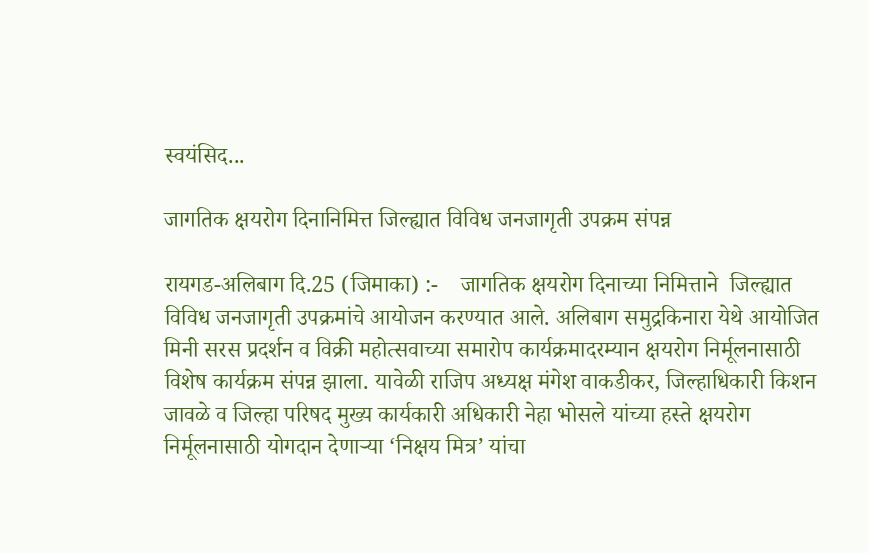स्वयंसिद...

जागतिक क्षयरोग दिनानिमित्त जिल्ह्यात विविध जनजागृती उपक्रम संपन्न

रायगड-अलिबाग दि.25 (जिमाका) :-    जागतिक क्षयरोग दिनाच्या निमित्ताने  जिल्ह्यात विविध जनजागृती उपक्रमांचे आयोजन करण्यात आले. अलिबाग समुद्रकिनारा येथे आयोजित मिनी सरस प्रदर्शन व विक्री महोत्सवाच्या समारोप कार्यक्रमादरम्यान क्षयरोग निर्मूलनासाठी विशेष कार्यक्रम संपन्न झाला. यावेळी राजिप अध्यक्ष मंगेश वाकडीकर, जिल्हाधिकारी किशन जावळे व जिल्हा परिषद मुख्य कार्यकारी अधिकारी नेहा भोसले यांच्या हस्ते क्षयरोग निर्मूलनासाठी योगदान देणाऱ्या ‘निक्षय मित्र’ यांचा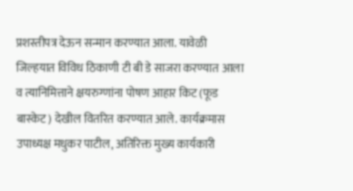प्रशस्तीपत्र देऊन सन्मान करण्यात आला. यावेळी जिल्हयात विविध ठिकाणी टी बी डे साजरा करण्यात आला व त्यानिमित्ताने क्षयरुग्णांना पोषण आहार किट (फूड बास्केट) देखील वितरित करण्यात आले. कार्यक्रमास उपाध्यक्ष मधुकर पाटील, अतिरिक्त मुख्य कार्यकारी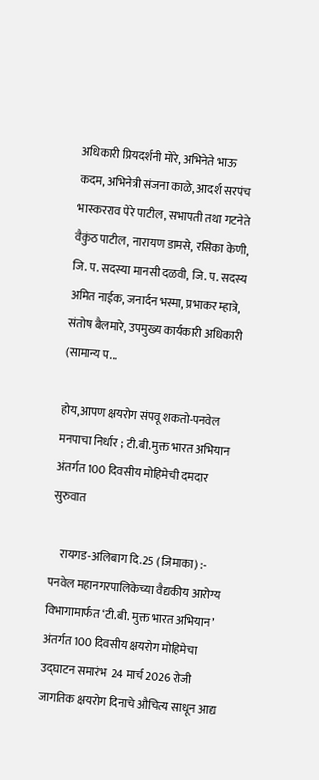अधिकारी प्रियदर्शनी मोरे, अभिनेते भाऊ कदम, अभिनेत्री संजना काळे, आदर्श सरपंच भास्करराव पेरे पाटील, सभापती तथा गटनेते वैकुंठ पाटील, नारायण डामसे, रसिका केणी, जि. प. सदस्या मानसी दळवी, जि. प. सदस्य अमित नाईक, जनार्दन भस्मा, प्रभाकर म्हात्रे, संतोष बैलमारे, उपमुख्य कार्यकारी अधिकारी (सामान्य प...

होय,आपण क्षयरोग संपवू शकतो-पनवेल मनपाचा निर्धार ; टी.बी.मुक्त भारत अभियान अंतर्गत 100 दिवसीय मोहिमेची दमदार सुरुवात

    रायगड-अलिबाग दि.25 (जिमाका) :-   पनवेल महानगरपालिकेच्या वैद्यकीय आरोग्य विभागामार्फत ‘टी.बी. मुक्त भारत अभियान’ अंतर्गत 100 दिवसीय क्षयरोग मोहिमेचा उद्घाटन समारंभ  24 मार्च 2026 रोजी जागतिक क्षयरोग दिनाचे औचित्य साधून आद्य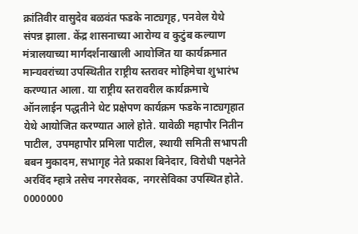क्रांतिवीर वासुदेव बळवंत फडके नाट्यगृह, पनवेल येथे संपन्न झाला. केंद्र शासनाच्या आरोग्य व कुटुंब कल्याण मंत्रालयाच्या मार्गदर्शनाखाली आयोजित या कार्यक्रमात मान्यवरांच्या उपस्थितीत राष्ट्रीय स्तरावर मोहिमेचा शुभारंभ करण्यात आला. या राष्ट्रीय स्तरावरील कार्यक्रमाचे ऑनलाईन पद्धतीने थेट प्रक्षेपण कार्यक्रम फडके नाट्यगृहात येथे आयोजित करण्यात आले होते. यावेळी महापौर नितीन पाटील, उपमहापौर प्रमिला पाटील, स्थायी समिती सभापती बबन मुकादम, सभागृह नेते प्रकाश बिनेदार, विरोधी पक्षनेते अरविंद म्हात्रे तसेच नगरसेवक, नगरसेविका उपस्थित होते. 0000000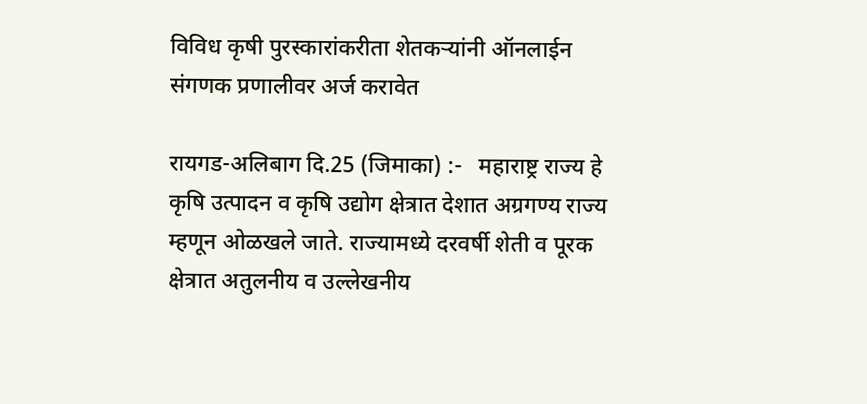विविध कृषी पुरस्कारांकरीता शेतकऱ्यांनी ऑनलाईन संगणक प्रणालीवर अर्ज करावेत

रायगड-अलिबाग दि.25 (जिमाका) :-   महाराष्ट्र राज्य हे कृषि उत्पादन व कृषि उद्योग क्षेत्रात देशात अग्रगण्य राज्य म्हणून ओळखले जाते. राज्यामध्ये दरवर्षी शेती व पूरक क्षेत्रात अतुलनीय व उल्लेखनीय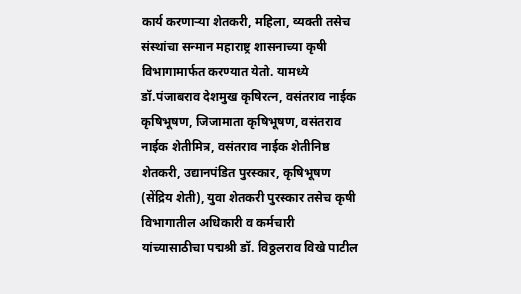कार्य करणाऱ्या शेतकरी, महिला, व्यक्ती तसेच संस्थांचा सन्मान महाराष्ट्र शासनाच्या कृषी विभागामार्फत करण्यात येतो. यामध्ये डॉ.पंजाबराव देशमुख कृषिरत्न, वसंतराव नाईक कृषिभूषण, जिजामाता कृषिभूषण, वसंतराव नाईक शेतीमित्र, वसंतराव नाईक शेतीनिष्ठ शेतकरी, उद्यानपंडित पुरस्कार, कृषिभूषण (सेंद्रिय शेती), युवा शेतकरी पुरस्कार तसेच कृषी विभागातील अधिकारी व कर्मचारी यांच्यासाठीचा पद्मश्री डॉ. विठ्ठलराव विखे पाटील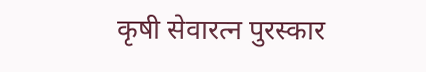कृषी सेवारत्न पुरस्कार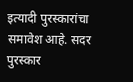इत्यादी पुरस्कारांचा समावेश आहे. सदर पुरस्कार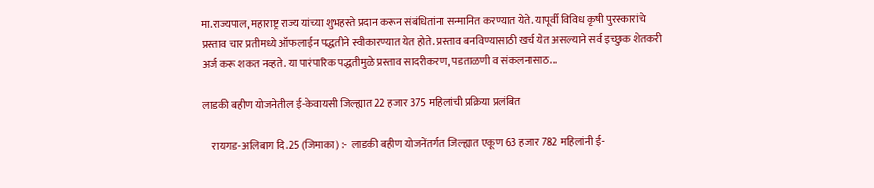मा.राज्यपाल, महाराष्ट्र राज्य यांच्या शुभहस्ते प्रदान करून संबंधितांना सन्मानित करण्यात येते. यापूर्वी विविध कृषी पुरस्कारांचे प्रस्ताव चार प्रतीमध्ये ऑफलाईन पद्धतीने स्वीकारण्यात येत होते. प्रस्ताव बनविण्यासाठी खर्च येत असल्याने सर्व इच्छुक शेतकरी अर्ज करू शकत नव्हते. या पारंपारिक पद्धतीमुळे प्रस्ताव सादरीकरण, पडताळणी व संकलनासाठ...

लाडकी बहीण योजनेतील ई-केवायसी जिल्ह्यात 22 हजार 375 महिलांची प्रक्रिया प्रलंबित

    रायगड-अलिबाग दि.25 (जिमाका) :-  लाडकी बहीण योजनेंतर्गत जिल्ह्यात एकूण 63 हजार 782 महिलांनी ई-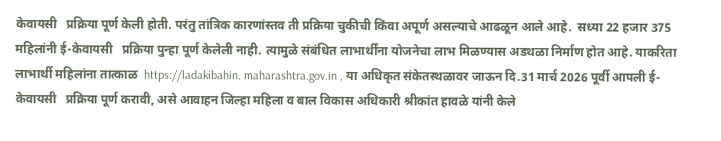केवायसी   प्रक्रिया पूर्ण केली होती. परंतु तांत्रिक कारणांस्तव ती प्रक्रिया चुकीची किंवा अपूर्ण असल्याचे आढळून आले आहे.  सध्या 22 हजार 375 महिलांनी ई-केवायसी   प्रक्रिया पुन्हा पूर्ण केलेली नाही. त्यामुळे संबंधित लाभार्थींना योजनेचा लाभ मिळण्यास अडथळा निर्माण होत आहे. याकरिता लाभार्थी महिलांना तात्काळ  https://ladakibahin. maharashtra.gov.in , या अधिकृत संकेतस्थळावर जाऊन दि.31 मार्च 2026 पूर्वी आपली ई-केवायसी   प्रक्रिया पूर्ण करावी, असे आवाहन जिल्हा महिला व बाल विकास अधिकारी श्रीकांत हावळे यांनी केले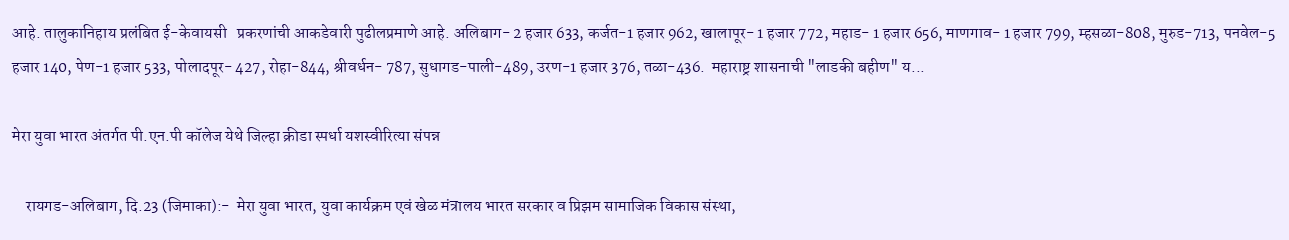आहे. तालुकानिहाय प्रलंबित ई-केवायसी   प्रकरणांची आकडेवारी पुढीलप्रमाणे आहे. अलिबाग- 2 हजार 633, कर्जत-1 हजार 962, खालापूर- 1 हजार 772, महाड- 1 हजार 656, माणगाव- 1 हजार 799, म्हसळा-808, मुरुड-713, पनवेल-5 हजार 140, पेण-1 हजार 533, पोलादपूर- 427, रोहा-844, श्रीवर्धन- 787, सुधागड-पाली-489, उरण-1 हजार 376, तळा-436.  महाराष्ट्र शासनाची "लाडकी बहीण" य...

मेरा युवा भारत अंतर्गत पी.एन.पी कॉलेज येथे जिल्हा क्रीडा स्पर्धा यशस्वीरित्या संपन्न

    रायगड-अलिबाग, दि.23 (जिमाका):-  मेरा युवा भारत, युवा कार्यक्रम एवं खेळ मंत्रालय भारत सरकार व प्रिझम सामाजिक विकास संस्था,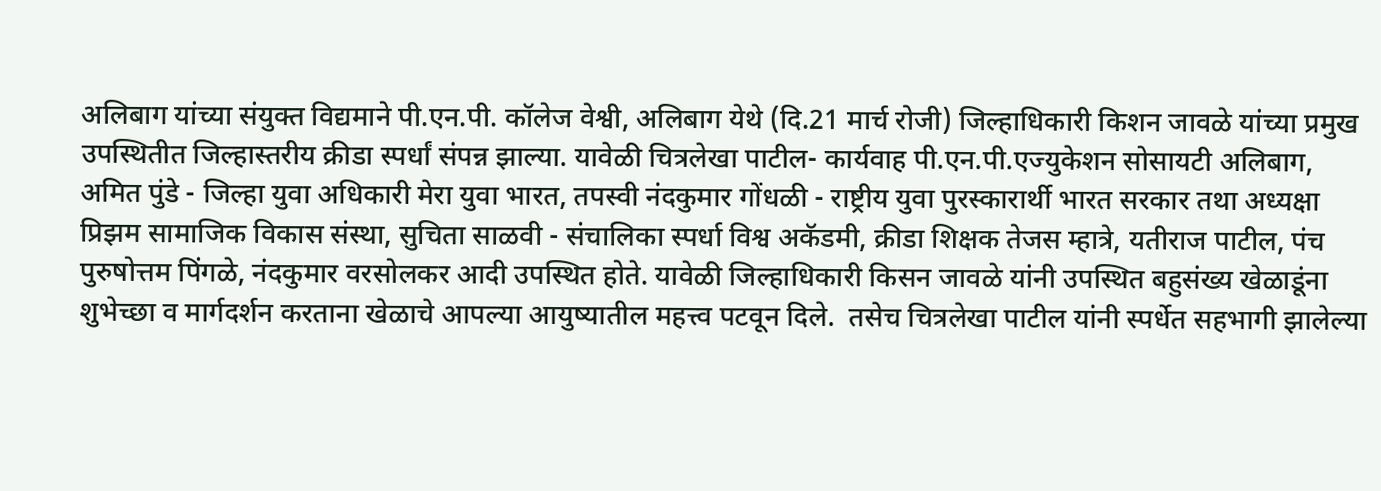अलिबाग यांच्या संयुक्त विद्यमाने पी.एन.पी. कॉलेज वेश्वी, अलिबाग येथे (दि.21 मार्च रोजी) जिल्हाधिकारी किशन जावळे यांच्या प्रमुख उपस्थितीत जिल्हास्तरीय क्रीडा स्पर्धां संपन्न झाल्या. यावेळी चित्रलेखा पाटील- कार्यवाह पी.एन.पी.एज्युकेशन सोसायटी अलिबाग, अमित पुंडे - जिल्हा युवा अधिकारी मेरा युवा भारत, तपस्वी नंदकुमार गोंधळी - राष्ट्रीय युवा पुरस्कारार्थी भारत सरकार तथा अध्यक्षा प्रिझम सामाजिक विकास संस्था, सुचिता साळवी - संचालिका स्पर्धा विश्व अकॅडमी, क्रीडा शिक्षक तेजस म्हात्रे, यतीराज पाटील, पंच पुरुषोत्तम पिंगळे, नंदकुमार वरसोलकर आदी उपस्थित होते. यावेळी जिल्हाधिकारी किसन जावळे यांनी उपस्थित बहुसंख्य खेळाडूंना शुभेच्छा व मार्गदर्शन करताना खेळाचे आपल्या आयुष्यातील महत्त्व पटवून दिले.  तसेच चित्रलेखा पाटील यांनी स्पर्धेत सहभागी झालेल्या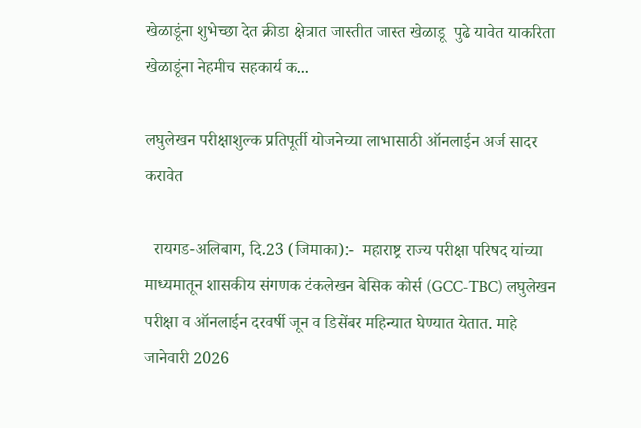खेळाडूंना शुभेच्छा देत क्रीडा क्षेत्रात जास्तीत जास्त खेळाडू  पुढे यावेत याकरिता खेळाडूंना नेहमीच सहकार्य क...

लघुलेखन परीक्षाशुल्क प्रतिपूर्ती योजनेच्या लाभासाठी ऑनलाईन अर्ज सादर करावेत

  रायगड-अलिबाग, दि.23 (जिमाका):-  महाराष्ट्र राज्य परीक्षा परिषद यांच्या माध्यमातून शासकीय संगणक टंकलेखन बेसिक कोर्स (GCC-TBC) लघुलेखन परीक्षा व ऑनलाईन दरवर्षी जून व डिसेंबर महिन्यात घेण्यात येतात. माहे जानेवारी 2026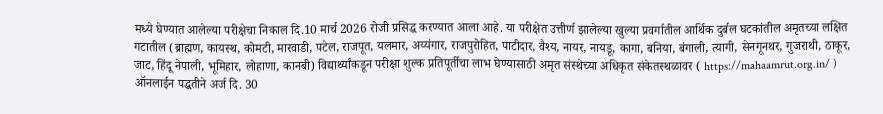मध्ये घेण्यात आलेल्या परीक्षेचा निकाल दि.10 मार्च 2026 रोजी प्रसिद्ध करण्यात आला आहे. या परीक्षेत उत्तीर्ण झालेल्या खुल्या प्रवर्गातील आर्थिक दुर्बल घटकांतील अमृतच्या लक्षित गटातील (ब्राह्मण, कायस्थ, कोमटी, मारवाडी, पटेल, राजपूत, यलमार, अय्यंगार, राजपुरोहित, पाटीदार, वैश्य, नायर, नायडू, कागा, बनिया, बंगाली, त्यागी, सेनगूनथर, गुजराथी, ठाकूर, जाट, हिंदू नेपाली, भूमिहार, लोहाणा, कानबी) विद्यार्थ्यांकडून परीक्षा शुल्क प्रतिपूर्तीचा लाभ घेण्यासाठी अमृत संस्थेच्या अधिकृत संकेतस्थळावर ( https://mahaamrut.org.in/ ) ऑनलाईन पद्धतीने अर्ज दि. 30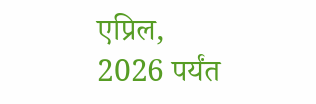एप्रिल, 2026 पर्यंत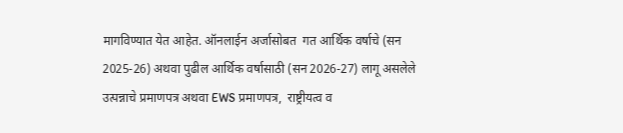मागविण्यात येत आहेत. ऑनलाईन अर्जासोबत  गत आर्थिक वर्षाचे (सन 2025-26) अथवा पुढील आर्थिक वर्षासाठी (सन 2026-27) लागू असलेले उत्पन्नाचे प्रमाणपत्र अथवा EWS प्रमाणपत्र,  राष्ट्रीयत्व व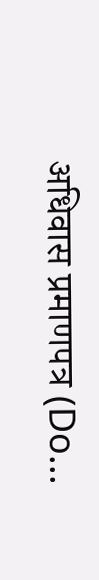अधिवास प्रमाणपत्र (Do...